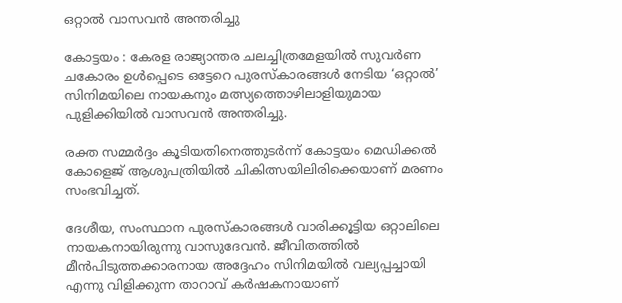ഒറ്റാൽ വാസവൻ അന്തരിച്ചു

കോട്ടയം : കേരള രാജ്യാന്തര ചലച്ചിത്രമേളയില്‍ സുവര്‍ണ ചകോരം ഉള്‍പ്പെടെ ഒട്ടേറെ പുരസ്‌കാരങ്ങള്‍ നേടിയ ‘ഒറ്റാല്‍’ സിനിമയിലെ നായകനും മത്സ്യത്തൊഴിലാളിയുമായ പുളിക്കിയില്‍ വാസവന്‍ അന്തരിച്ചു.

രക്ത സമ്മര്‍ദ്ദം കൂടിയതിനെത്തുടര്‍ന്ന് കോട്ടയം മെഡിക്കല്‍ കോളെജ് ആശുപത്രിയില്‍ ചികിത്സയിലിരിക്കെയാണ് മരണം സംഭവിച്ചത്.

ദേശീയ, സംസ്ഥാന പുരസ്‌കാരങ്ങള്‍ വാരിക്കൂട്ടിയ ഒറ്റാലിലെ നായകനായിരുന്നു വാസുദേവന്‍. ജീവിതത്തില്‍ മീന്‍പിടുത്തക്കാരനായ അദ്ദേഹം സിനിമയില്‍ വല്യപ്പച്ചായി എന്നു വിളിക്കുന്ന താറാവ് കര്‍ഷകനായാണ്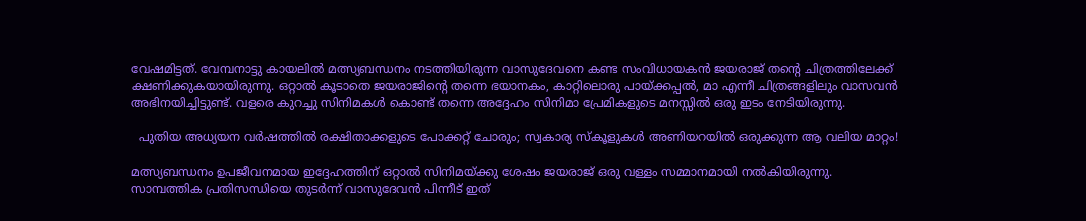വേഷമിട്ടത്. വേമ്പനാട്ടു കായലില്‍ മത്സ്യബന്ധനം നടത്തിയിരുന്ന വാസുദേവനെ കണ്ട സംവിധായകന്‍ ജയരാജ് തന്റെ ചിത്രത്തിലേക്ക് ക്ഷണിക്കുകയായിരുന്നു. ഒറ്റാല്‍ കൂടാതെ ജയരാജിന്റെ തന്നെ ഭയാനകം, കാറ്റിലൊരു പായ്ക്കപ്പല്‍, മാ എന്നീ ചിത്രങ്ങളിലും വാസവൻ അഭിനയിച്ചിട്ടുണ്ട്. വളരെ കുറച്ചു സിനിമകൾ കൊണ്ട് തന്നെ അദ്ദേഹം സിനിമാ പ്രേമികളുടെ മനസ്സിൽ ഒരു ഇടം നേടിയിരുന്നു.

  പുതിയ അധ്യയന വർഷത്തിൽ രക്ഷിതാക്കളുടെ പോക്കറ്റ് ചോരും; സ്വകാര്യ സ്കൂളുകൾ അണിയറയിൽ ഒരുക്കുന്ന ആ വലിയ മാറ്റം!

മത്സ്യബന്ധനം ഉപജീവനമായ ഇദ്ദേഹത്തിന് ഒറ്റാല്‍ സിനിമയ്ക്കു ശേഷം ജയരാജ് ഒരു വള്ളം സമ്മാനമായി നല്‍കിയിരുന്നു. സാമ്പത്തിക പ്രതിസന്ധിയെ തുടര്‍ന്ന് വാസുദേവന്‍ പിന്നീട് ഇത്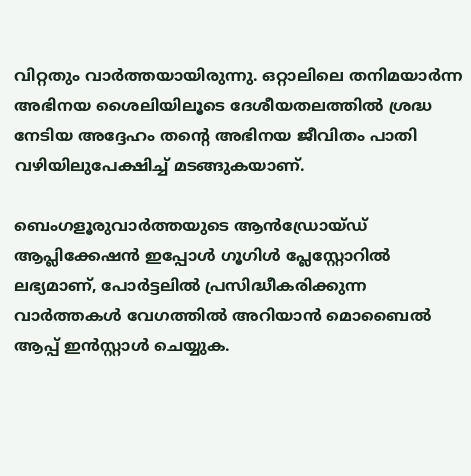വിറ്റതും വാര്‍ത്തയായിരുന്നു. ഒറ്റാലിലെ തനിമയാര്‍ന്ന അഭിനയ ശൈലിയിലൂടെ ദേശീയതലത്തില്‍ ശ്രദ്ധ നേടിയ അദ്ദേഹം തന്റെ അഭിനയ ജീവിതം പാതി വഴിയിലുപേക്ഷിച്ച്‌ മടങ്ങുകയാണ്.

ബെംഗളൂരുവാർത്തയുടെ ആൻഡ്രോയ്ഡ് ആപ്ലിക്കേഷൻ ഇപ്പോൾ ഗൂഗിൾ പ്ലേസ്റ്റോറിൽ ലഭ്യമാണ്, പോർട്ടലിൽ പ്രസിദ്ധീകരിക്കുന്ന വാർത്തകൾ വേഗത്തിൽ അറിയാൻ മൊബൈൽ ആപ്പ് ഇൻസ്റ്റാൾ ചെയ്യുക.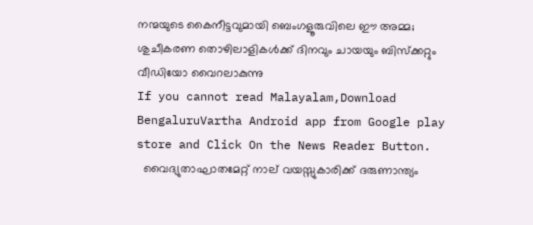നന്മയുടെ കൈനീട്ടവുമായി ബെംഗളൂരുവിലെ ഈ അമ്മ; ശുചീകരണ തൊഴിലാളികൾക്ക് ദിനവും ചായയും ബിസ്‌ക്കറ്റും വീഡിയോ വൈറലാകുന്നു
If you cannot read Malayalam,Download BengaluruVartha Android app from Google play store and Click On the News Reader Button.
  വൈദ്യുതാഘാതമേറ്റ് നാല് വയസ്സുകാരിക്ക് ദരുണാന്ത്യം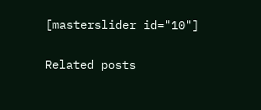[masterslider id="10"]

Related posts